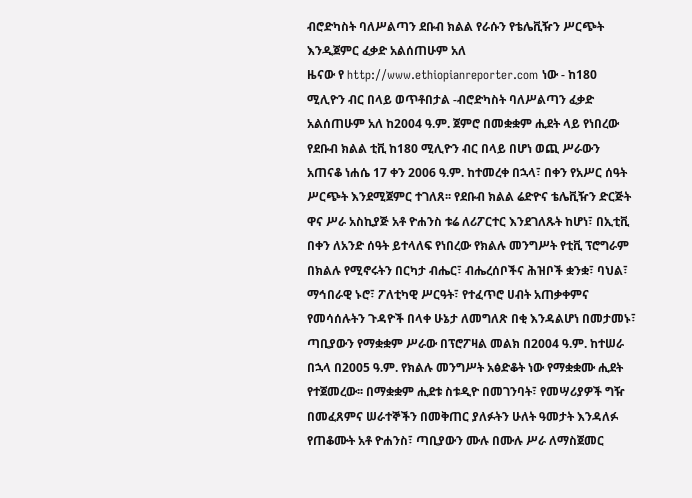ብሮድካስት ባለሥልጣን ደቡብ ክልል የራሱን የቴሌቪዥን ሥርጭት እንዲጀምር ፈቃድ አልሰጠሁም አለ
ዜናው የ http://www.ethiopianreporter.com ነው - ከ180 ሚሊዮን ብር በላይ ወጥቶበታል -ብሮድካስት ባለሥልጣን ፈቃድ አልሰጠሁም አለ ከ2004 ዓ.ም. ጀምሮ በመቋቋም ሒደት ላይ የነበረው የደቡብ ክልል ቲቪ ከ180 ሚሊዮን ብር በላይ በሆነ ወጪ ሥራውን አጠናቆ ነሐሴ 17 ቀን 2006 ዓ.ም. ከተመረቀ በኋላ፣ በቀን የአሥር ሰዓት ሥርጭት እንደሚጀምር ተገለጸ፡፡ የደቡብ ክልል ሬድዮና ቴሌቪዥን ድርጅት ዋና ሥራ አስኪያጅ አቶ ዮሐንስ ቱሬ ለሪፖርተር እንደገለጹት ከሆነ፣ በኢቲቪ በቀን ለአንድ ሰዓት ይተላለፍ የነበረው የክልሉ መንግሥት የቲቪ ፕሮግራም በክልሉ የሚኖሩትን በርካታ ብሔር፣ ብሔረሰቦችና ሕዝቦች ቋንቋ፣ ባህል፣ ማኅበራዊ ኑሮ፣ ፖለቲካዊ ሥርዓት፣ የተፈጥሮ ሀብት አጠቃቀምና የመሳሰሉትን ጉዳዮች በላቀ ሁኔታ ለመግለጽ በቂ እንዳልሆነ በመታመኑ፣ ጣቢያውን የማቋቋም ሥራው በፕሮፖዛል መልክ በ2004 ዓ.ም. ከተሠራ በኋላ በ2005 ዓ.ም. የክልሉ መንግሥት አፅድቆት ነው የማቋቋሙ ሒደት የተጀመረው፡፡ በማቋቋም ሒደቱ ስቱዲዮ በመገንባት፣ የመሣሪያዎች ግዥ በመፈጸምና ሠራተኞችን በመቅጠር ያለፉትን ሁለት ዓመታት እንዳለፉ የጠቆሙት አቶ ዮሐንስ፣ ጣቢያውን ሙሉ በሙሉ ሥራ ለማስጀመር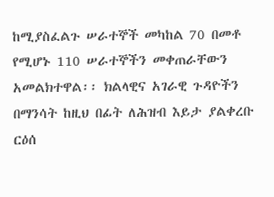ከሚያስፈልጉ ሠራተኞች መካከል 70 በመቶ የሚሆኑ 110 ሠራተኞችን መቀጠራቸውን አመልክተዋል፡፡ ክልላዊና አገራዊ ጉዳዮችን በማንሳት ከዚህ በፊት ለሕዝብ እይታ ያልቀረቡ ርዕሰ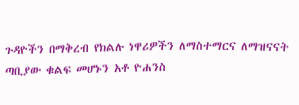ጉዳዮችን በማቅረብ የክልሉ ነዋሪዎችን ለማስተማርና ለማዝናናት ጣቢያው ቁልፍ መሆኑን አቶ ዮሐንስ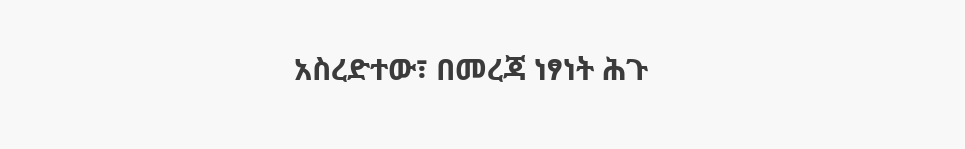አስረድተው፣ በመረጃ ነፃነት ሕጉ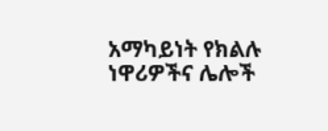አማካይነት የክልሉ ነዋሪዎችና ሌሎች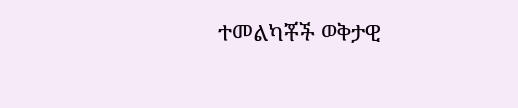ተመልካቾች ወቅታዊ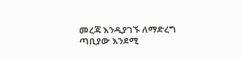መረጃ እንዲያገኙ ለማድረግ ጣቢያው እንደሚ